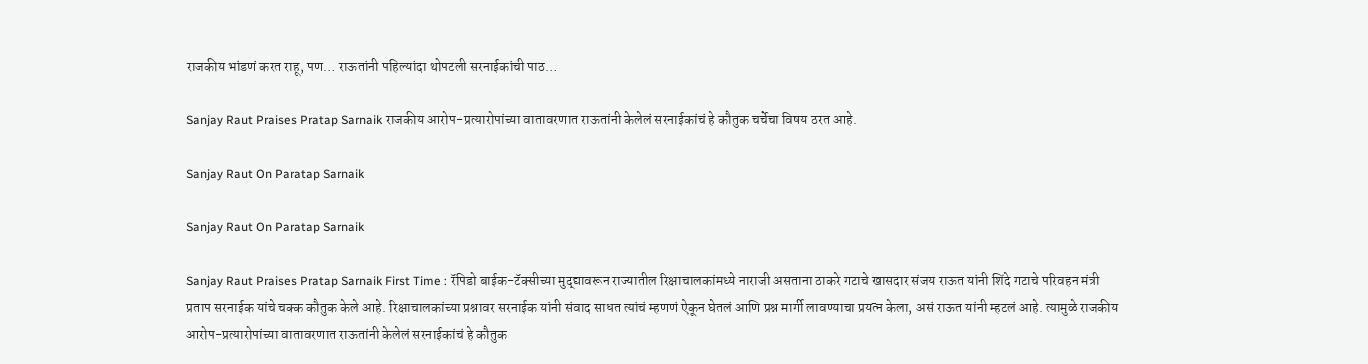राजकीय भांडणं करत राहू, पण… राऊतांनी पहिल्यांदा थोपटली सरनाईकांची पाठ…

Sanjay Raut Praises Pratap Sarnaik राजकीय आरोप-प्रत्यारोपांच्या वातावरणात राऊतांनी केलेलं सरनाईकांचं हे कौतुक चर्चेचा विषय ठरत आहे.

Sanjay Raut On Paratap Sarnaik

Sanjay Raut On Paratap Sarnaik

Sanjay Raut Praises Pratap Sarnaik First Time : रॅपिडो बाईक-टॅक्सीच्या मुद्द्यावरून राज्यातील रिक्षाचालकांमध्ये नाराजी असताना ठाकरे गटाचे खासदार संजय राऊत यांनी शिंदे गटाचे परिवहन मंत्री प्रताप सरनाईक यांचे चक्क कौतुक केले आहे. रिक्षाचालकांच्या प्रश्नावर सरनाईक यांनी संवाद साधत त्यांचं म्हणणं ऐकून घेतलं आणि प्रश्न मार्गी लावण्याचा प्रयत्न केला, असं राऊत यांनी म्हटलं आहे. त्यामुळे राजकीय आरोप-प्रत्यारोपांच्या वातावरणात राऊतांनी केलेलं सरनाईकांचं हे कौतुक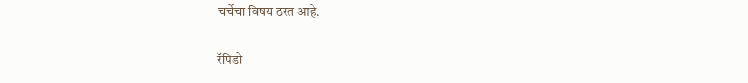चर्चेचा विषय ठरत आहे.

रॅपिडो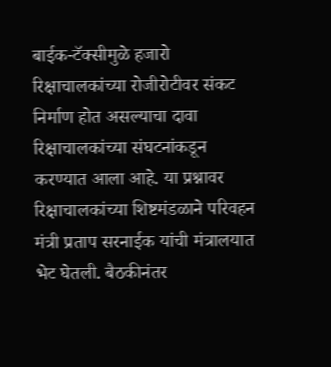बाईक-टॅक्सीमुळे हजारो रिक्षाचालकांच्या रोजीरोटीवर संकट निर्माण होत असल्याचा दावा रिक्षाचालकांच्या संघटनांकडून करण्यात आला आहे. या प्रश्नावर रिक्षाचालकांच्या शिष्टमंडळाने परिवहन मंत्री प्रताप सरनाईक यांची मंत्रालयात भेट घेतली. बैठकीनंतर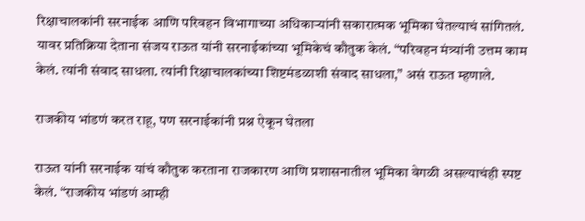रिक्षाचालकांनी सरनाईक आणि परिवहन विभागाच्या अधिकाऱ्यांनी सकारात्मक भूमिका घेतल्याचं सांगितलं. यावर प्रतिक्रिया देताना संजय राऊत यांनी सरनाईकांच्या भूमिकेचं कौतुक केलं. “परिवहन मंत्र्यांनी उत्तम काम केलं. त्यांनी संवाद साधला. त्यांनी रिक्षाचालकांच्या शिष्टमंडळाशी संवाद साधला,” असं राऊत म्हणाले.

राजकीय भांडणं करत राहू, पण सरनाईकांनी प्रश्न ऐकून घेतला

राऊत यांनी सरनाईक यांचं कौतुक करताना राजकारण आणि प्रशासनातील भूमिका वेगळी असल्याचंही स्पष्ट केलं. “राजकीय भांडणं आम्ही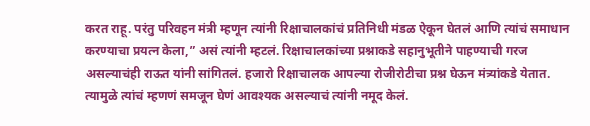करत राहू. परंतु परिवहन मंत्री म्हणून त्यांनी रिक्षाचालकांचं प्रतिनिधी मंडळ ऐकून घेतलं आणि त्यांचं समाधान करण्याचा प्रयत्न केला,” असं त्यांनी म्हटलं. रिक्षाचालकांच्या प्रश्नाकडे सहानुभूतीने पाहण्याची गरज असल्याचंही राऊत यांनी सांगितलं. हजारो रिक्षाचालक आपल्या रोजीरोटीचा प्रश्न घेऊन मंत्र्यांकडे येतात. त्यामुळे त्यांचं म्हणणं समजून घेणं आवश्यक असल्याचं त्यांनी नमूद केलं.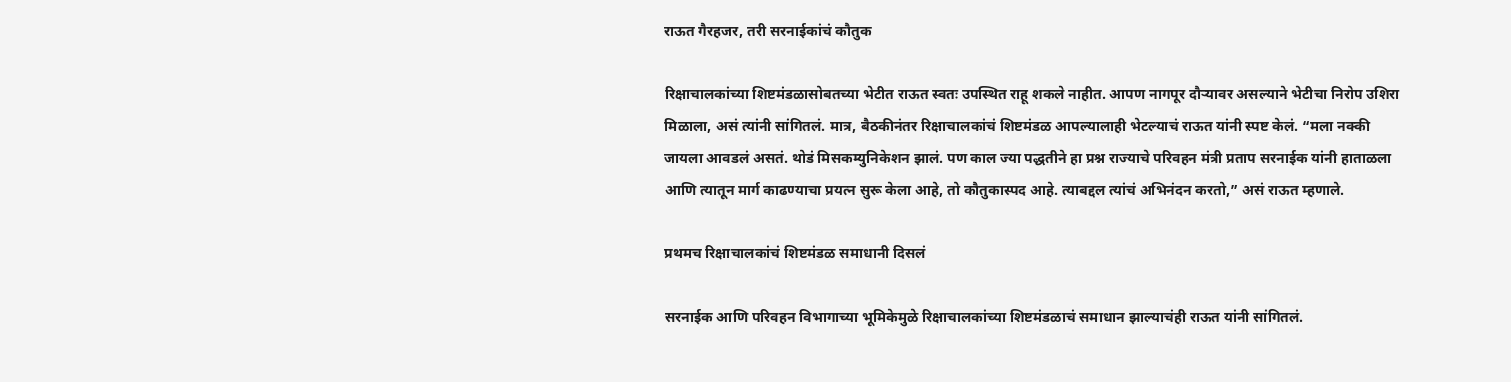राऊत गैरहजर, तरी सरनाईकांचं कौतुक

रिक्षाचालकांच्या शिष्टमंडळासोबतच्या भेटीत राऊत स्वतः उपस्थित राहू शकले नाहीत. आपण नागपूर दौऱ्यावर असल्याने भेटीचा निरोप उशिरा मिळाला, असं त्यांनी सांगितलं. मात्र, बैठकीनंतर रिक्षाचालकांचं शिष्टमंडळ आपल्यालाही भेटल्याचं राऊत यांनी स्पष्ट केलं. “मला नक्की जायला आवडलं असतं. थोडं मिसकम्युनिकेशन झालं. पण काल ज्या पद्धतीने हा प्रश्न राज्याचे परिवहन मंत्री प्रताप सरनाईक यांनी हाताळला आणि त्यातून मार्ग काढण्याचा प्रयत्न सुरू केला आहे, तो कौतुकास्पद आहे. त्याबद्दल त्यांचं अभिनंदन करतो,” असं राऊत म्हणाले.

प्रथमच रिक्षाचालकांचं शिष्टमंडळ समाधानी दिसलं

सरनाईक आणि परिवहन विभागाच्या भूमिकेमुळे रिक्षाचालकांच्या शिष्टमंडळाचं समाधान झाल्याचंही राऊत यांनी सांगितलं.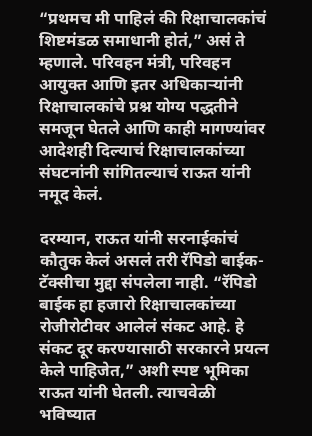“प्रथमच मी पाहिलं की रिक्षाचालकांचं शिष्टमंडळ समाधानी होतं,” असं ते म्हणाले. परिवहन मंत्री, परिवहन आयुक्त आणि इतर अधिकाऱ्यांनी रिक्षाचालकांचे प्रश्न योग्य पद्धतीने समजून घेतले आणि काही मागण्यांवर आदेशही दिल्याचं रिक्षाचालकांच्या संघटनांनी सांगितल्याचं राऊत यांनी नमूद केलं.

दरम्यान, राऊत यांनी सरनाईकांचं कौतुक केलं असलं तरी रॅपिडो बाईक-टॅक्सीचा मुद्दा संपलेला नाही. “रॅपिडो बाईक हा हजारो रिक्षाचालकांच्या रोजीरोटीवर आलेलं संकट आहे. हे संकट दूर करण्यासाठी सरकारने प्रयत्न केले पाहिजेत,” अशी स्पष्ट भूमिका राऊत यांनी घेतली. त्याचवेळी भविष्यात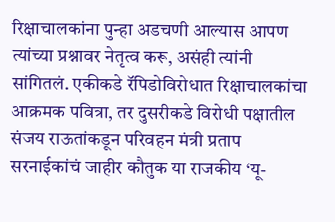रिक्षाचालकांना पुन्हा अडचणी आल्यास आपण त्यांच्या प्रश्नावर नेतृत्व करू, असंही त्यांनी सांगितलं. एकीकडे रॅपिडोविरोधात रिक्षाचालकांचा आक्रमक पवित्रा, तर दुसरीकडे विरोधी पक्षातील संजय राऊतांकडून परिवहन मंत्री प्रताप सरनाईकांचं जाहीर कौतुक या राजकीय ‘यू-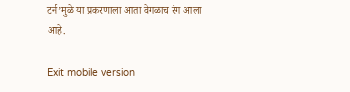टर्न’मुळे या प्रकरणाला आता वेगळाच रंग आला आहे.

Exit mobile version